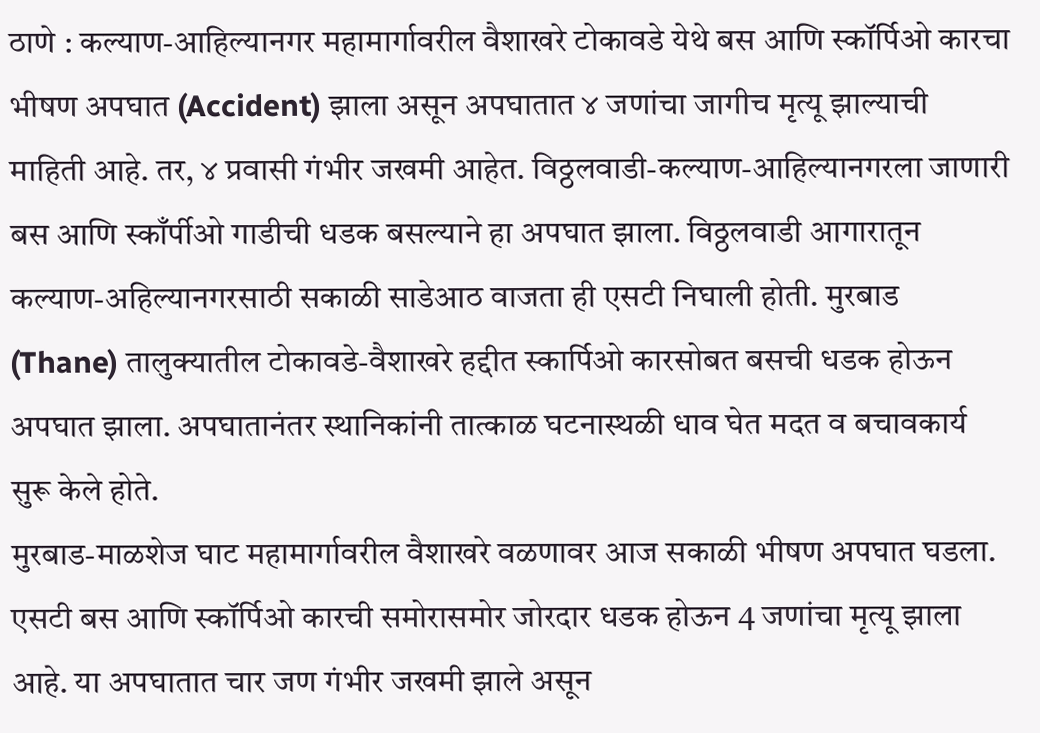ठाणे : कल्याण-आहिल्यानगर महामार्गावरील वैशाखरे टोकावडे येथे बस आणि स्कॉर्पिओ कारचा भीषण अपघात (Accident) झाला असून अपघातात ४ जणांचा जागीच मृत्यू झाल्याची माहिती आहे. तर, ४ प्रवासी गंभीर जखमी आहेत. विठ्ठलवाडी-कल्याण-आहिल्यानगरला जाणारी बस आणि स्काँर्पीओ गाडीची धडक बसल्याने हा अपघात झाला. विठ्ठलवाडी आगारातून कल्याण-अहिल्यानगरसाठी सकाळी साडेआठ वाजता ही एसटी निघाली होती. मुरबाड (Thane) तालुक्यातील टोकावडे-वैशाखरे हद्दीत स्कार्पिओ कारसोबत बसची धडक होऊन अपघात झाला. अपघातानंतर स्थानिकांनी तात्काळ घटनास्थळी धाव घेत मदत व बचावकार्य सुरू केले होते.
मुरबाड-माळशेज घाट महामार्गावरील वैशाखरे वळणावर आज सकाळी भीषण अपघात घडला. एसटी बस आणि स्कॉर्पिओ कारची समोरासमोर जोरदार धडक होऊन 4 जणांचा मृत्यू झाला आहे. या अपघातात चार जण गंभीर जखमी झाले असून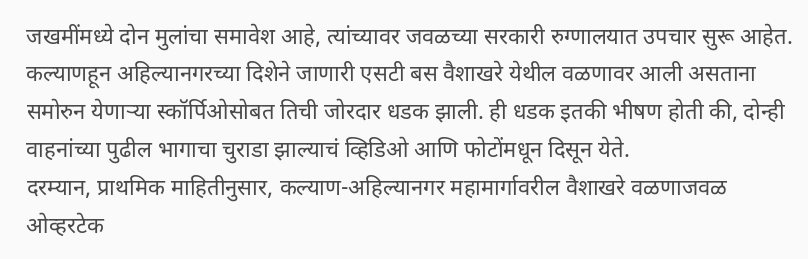जखमींमध्ये दोन मुलांचा समावेश आहे, त्यांच्यावर जवळच्या सरकारी रुग्णालयात उपचार सुरू आहेत. कल्याणहून अहिल्यानगरच्या दिशेने जाणारी एसटी बस वैशाखरे येथील वळणावर आली असताना समोरुन येणाऱ्या स्कॉर्पिओसोबत तिची जोरदार धडक झाली. ही धडक इतकी भीषण होती की, दोन्ही वाहनांच्या पुढील भागाचा चुराडा झाल्याचं व्हिडिओ आणि फोटोंमधून दिसून येते.
दरम्यान, प्राथमिक माहितीनुसार, कल्याण-अहिल्यानगर महामार्गावरील वैशाखरे वळणाजवळ ओव्हरटेक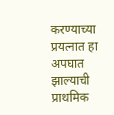करण्याच्या प्रयत्नात हा अपघात झाल्याची प्राथमिक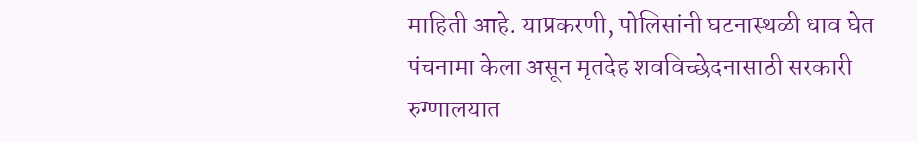माहिती आहे. याप्रकरणी, पोलिसांनी घटनास्थळी धाव घेत पंचनामा केला असून मृतदेह शवविच्छेदनासाठी सरकारी रुग्णालयात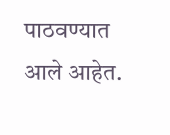पाठवण्यात आले आहेत.